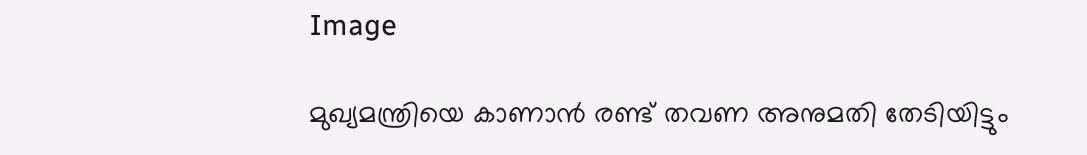Image

മുഖ്യമന്ത്രിയെ കാണാന്‍ രണ്ട് തവണ അനുമതി തേടിയിട്ടും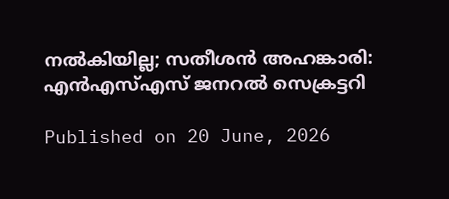നല്‍കിയില്ല; സതീശന്‍ അഹങ്കാരി: എന്‍എസ്എസ് ജനറല്‍ സെക്രട്ടറി

Published on 20 June, 2026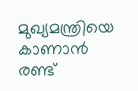മുഖ്യമന്ത്രിയെ കാണാന്‍ രണ്ട്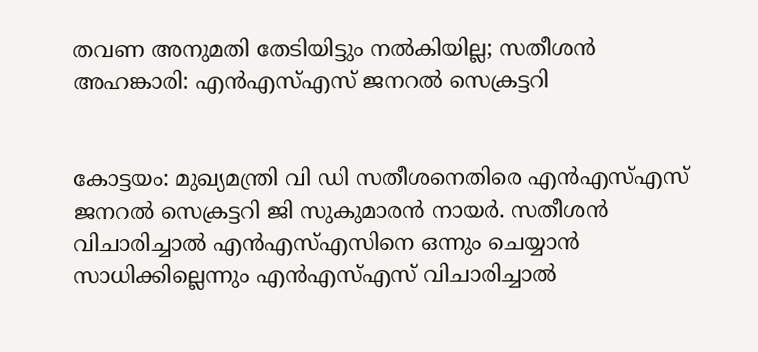തവണ അനുമതി തേടിയിട്ടും നല്‍കിയില്ല; സതീശന്‍ അഹങ്കാരി: എന്‍എസ്എസ് ജനറല്‍ സെക്രട്ടറി


കോട്ടയം: മുഖ്യമന്ത്രി വി ഡി സതീശനെതിരെ എന്‍എസ്എസ് ജനറല്‍ സെക്രട്ടറി ജി സുകുമാരന്‍ നായര്‍. സതീശന്‍ വിചാരിച്ചാല്‍ എന്‍എസ്എസിനെ ഒന്നും ചെയ്യാന്‍ സാധിക്കില്ലെന്നും എന്‍എസ്എസ് വിചാരിച്ചാല്‍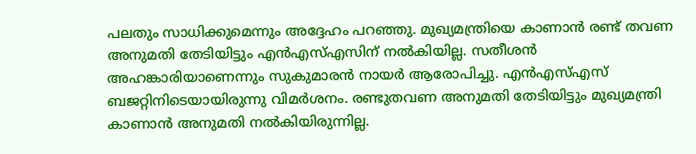പലതും സാധിക്കുമെന്നും അദ്ദേഹം പറഞ്ഞു. മുഖ്യമന്ത്രിയെ കാണാന്‍ രണ്ട് തവണ അനുമതി തേടിയിട്ടും എന്‍എസ്എസിന് നല്‍കിയില്ല. സതീശന്‍ അഹങ്കാരിയാണെന്നും സുകുമാരന്‍ നായര്‍ ആരോപിച്ചു. എന്‍എസ്എസ് ബജറ്റിനിടെയായിരുന്നു വിമര്‍ശനം. രണ്ടുതവണ അനുമതി തേടിയിട്ടും മുഖ്യമന്ത്രി കാണാന്‍ അനുമതി നല്‍കിയിരുന്നില്ല.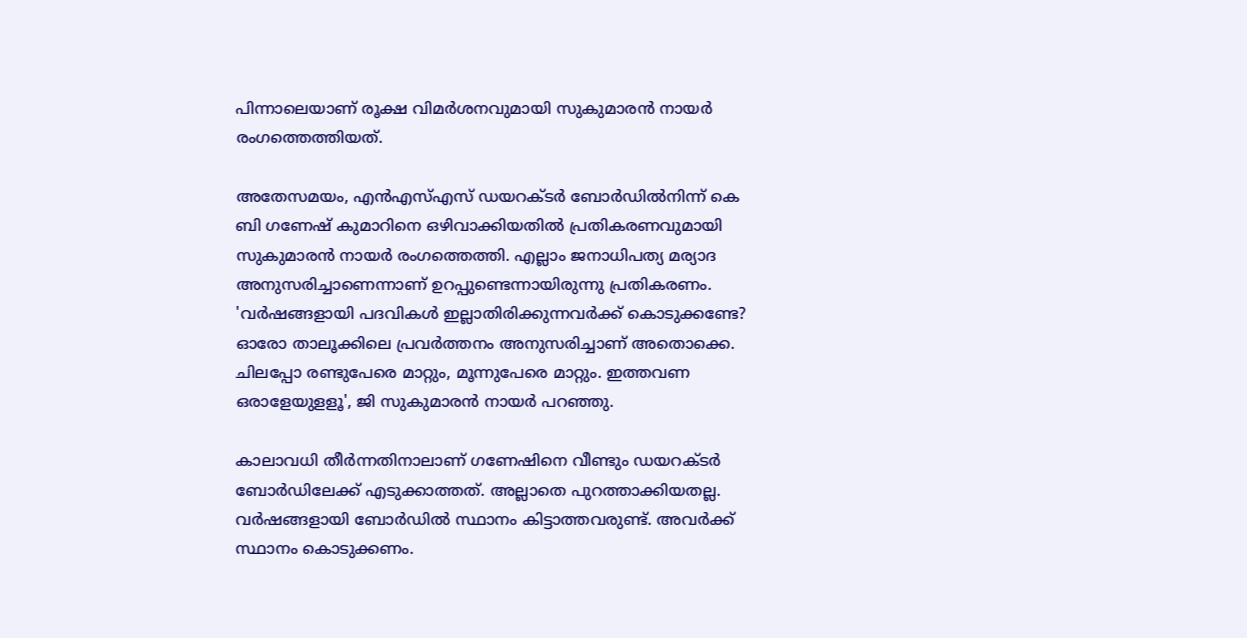പിന്നാലെയാണ് രൂക്ഷ വിമര്‍ശനവുമായി സുകുമാരന്‍ നായര്‍ രംഗത്തെത്തിയത്.

അതേസമയം, എന്‍എസ്എസ് ഡയറക്ടര്‍ ബോര്‍ഡില്‍നിന്ന് കെ ബി ഗണേഷ് കുമാറിനെ ഒഴിവാക്കിയതില്‍ പ്രതികരണവുമായി സുകുമാരന്‍ നായര്‍ രംഗത്തെത്തി. എല്ലാം ജനാധിപത്യ മര്യാദ അനുസരിച്ചാണെന്നാണ് ഉറപ്പുണ്ടെന്നായിരുന്നു പ്രതികരണം. 'വര്‍ഷങ്ങളായി പദവികള്‍ ഇല്ലാതിരിക്കുന്നവര്‍ക്ക് കൊടുക്കണ്ടേ? ഓരോ താലൂക്കിലെ പ്രവര്‍ത്തനം അനുസരിച്ചാണ് അതൊക്കെ. ചിലപ്പോ രണ്ടുപേരെ മാറ്റും, മൂന്നുപേരെ മാറ്റും. ഇത്തവണ ഒരാളേയുളളൂ', ജി സുകുമാരന്‍ നായര്‍ പറഞ്ഞു.

കാലാവധി തീര്‍ന്നതിനാലാണ് ഗണേഷിനെ വീണ്ടും ഡയറക്ടര്‍ ബോര്‍ഡിലേക്ക് എടുക്കാത്തത്. അല്ലാതെ പുറത്താക്കിയതല്ല. വര്‍ഷങ്ങളായി ബോര്‍ഡില്‍ സ്ഥാനം കിട്ടാത്തവരുണ്ട്. അവര്‍ക്ക് സ്ഥാനം കൊടുക്കണം.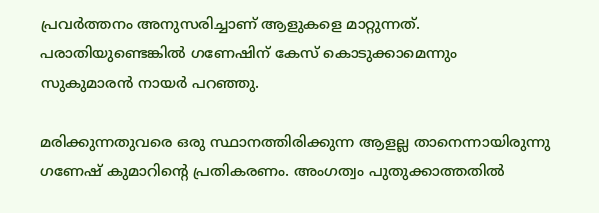പ്രവര്‍ത്തനം അനുസരിച്ചാണ് ആളുകളെ മാറ്റുന്നത്. പരാതിയുണ്ടെങ്കില്‍ ഗണേഷിന് കേസ് കൊടുക്കാമെന്നും സുകുമാരന്‍ നായര്‍ പറഞ്ഞു.

മരിക്കുന്നതുവരെ ഒരു സ്ഥാനത്തിരിക്കുന്ന ആളല്ല താനെന്നായിരുന്നു ഗണേഷ് കുമാറിന്റെ പ്രതികരണം. അംഗത്വം പുതുക്കാത്തതില്‍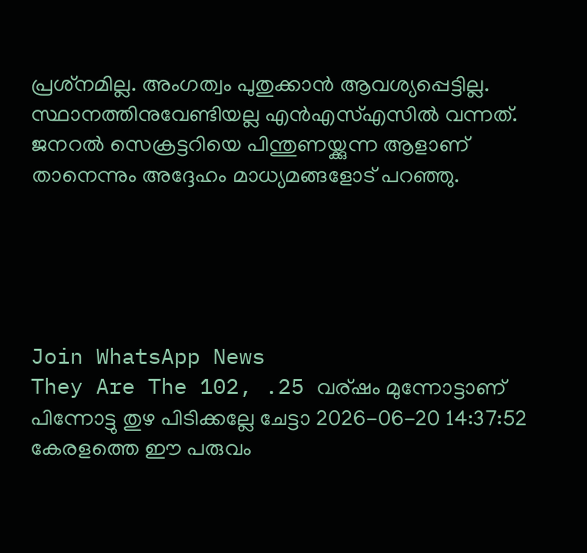പ്രശ്‌നമില്ല. അംഗത്വം പുതുക്കാന്‍ ആവശ്യപ്പെട്ടില്ല. സ്ഥാനത്തിനുവേണ്ടിയല്ല എന്‍എസ്എസില്‍ വന്നത്. ജനറല്‍ സെക്രട്ടറിയെ പിന്തുണയ്ക്കുന്ന ആളാണ് താനെന്നും അദ്ദേഹം മാധ്യമങ്ങളോട് പറഞ്ഞു.





Join WhatsApp News
They Are The 102, .25 വര്ഷം മുന്നോട്ടാണ് പിന്നോട്ടു തുഴ പിടിക്കല്ലേ ചേട്ടാ 2026-06-20 14:37:52
കേരളത്തെ ഈ പരുവം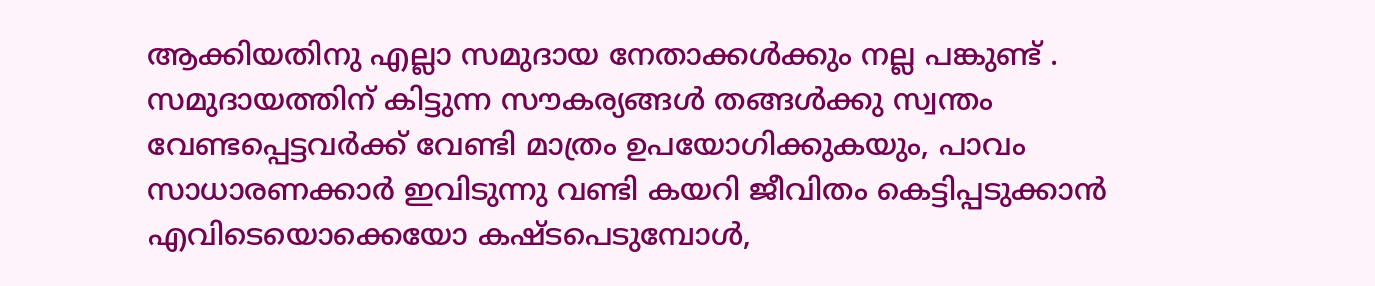ആക്കിയതിനു എല്ലാ സമുദായ നേതാക്കൾക്കും നല്ല പങ്കുണ്ട് . സമുദായത്തിന് കിട്ടുന്ന സൗകര്യങ്ങൾ തങ്ങൾക്കു സ്വന്തം വേണ്ടപ്പെട്ടവർക്ക് വേണ്ടി മാത്രം ഉപയോഗിക്കുകയും, പാവം സാധാരണക്കാർ ഇവിടുന്നു വണ്ടി കയറി ജീവിതം കെട്ടിപ്പടുക്കാൻ എവിടെയൊക്കെയോ കഷ്ടപെടുമ്പോൾ,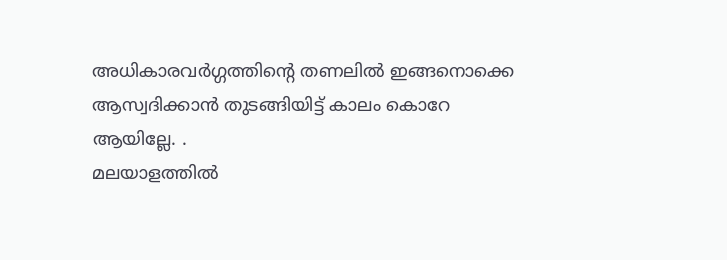അധികാരവർഗ്ഗത്തിന്റെ തണലിൽ ഇങ്ങനൊക്കെ ആസ്വദിക്കാൻ തുടങ്ങിയിട്ട് കാലം കൊറേ ആയില്ലേ. .
മലയാളത്തില്‍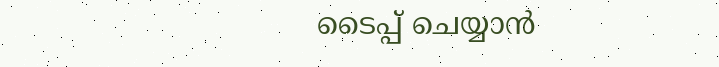ടൈപ്പ് ചെയ്യാന്‍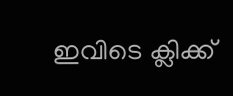ഇവിടെ ക്ലിക്ക്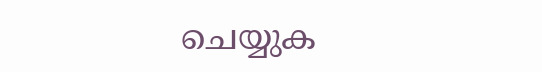ചെയ്യുക